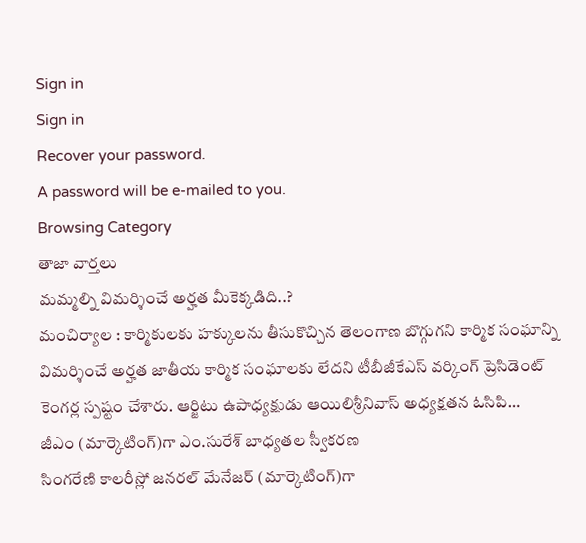Sign in
Sign in
Recover your password.
A password will be e-mailed to you.
Browsing Category
తాజా వార్తలు
మమ్మల్ని విమర్శించే అర్హత మీకెక్కడిది..?
మంచిర్యాల : కార్మికులకు హక్కులను తీసుకొచ్చిన తెలంగాణ బొగ్గుగని కార్మిక సంఘాన్ని విమర్శించే అర్హత జాతీయ కార్మిక సంఘాలకు లేదని టీబీజీకేఎస్ వర్కింగ్ ప్రెసిడెంట్ కెంగర్ల స్పష్టం చేశారు. ఆర్జిటు ఉపాధ్యక్షుడు ఆయిలిశ్రీనివాస్ అధ్యక్షతన ఓసిపి…
జీఎం (మార్కెటింగ్)గా ఎం.సురేశ్ బాధ్యతల స్వీకరణ
సింగరేణి కాలరీస్లో జనరల్ మేనేజర్ (మార్కెటింగ్)గా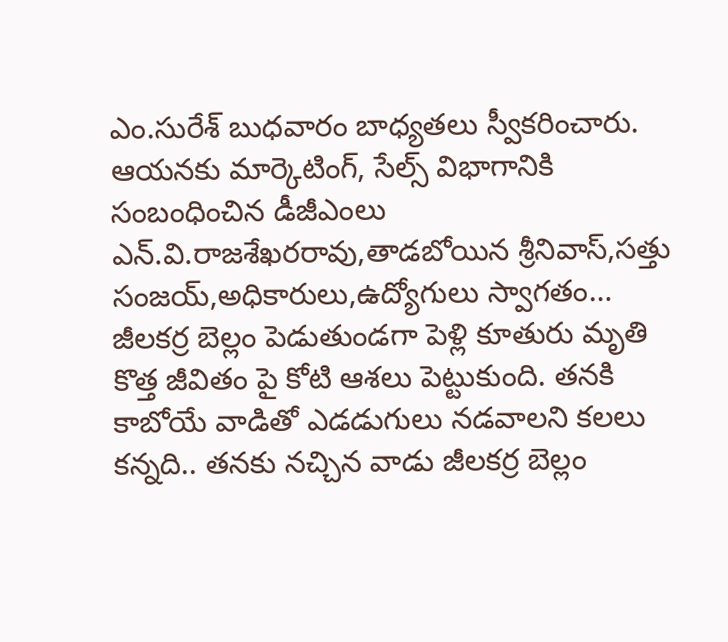ఎం.సురేశ్ బుధవారం బాధ్యతలు స్వీకరించారు. ఆయనకు మార్కెటింగ్, సేల్స్ విభాగానికి సంబంధించిన డీజీఎంలు ఎన్.వి.రాజశేఖరరావు,తాడబోయిన శ్రీనివాస్,సత్తు సంజయ్,అధికారులు,ఉద్యోగులు స్వాగతం…
జీలకర్ర బెల్లం పెడుతుండగా పెళ్లి కూతురు మృతి
కొత్త జీవితం పై కోటి ఆశలు పెట్టుకుంది. తనకి కాబోయే వాడితో ఎడడుగులు నడవాలని కలలు కన్నది.. తనకు నచ్చిన వాడు జీలకర్ర బెల్లం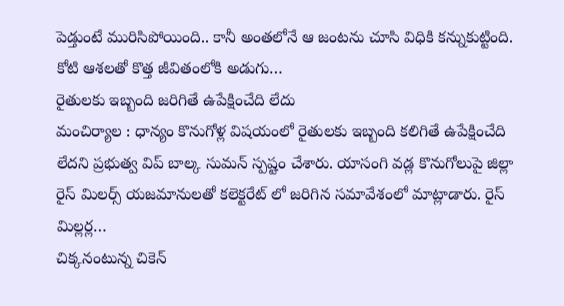పెడ్తుంటే మురిసిపోయింది.. కానీ అంతలోనే ఆ జంటను చూసి విధికి కన్నుకుట్టింది.
కోటి ఆశలతో కొత్త జీవితంలోకి అడుగు…
రైతులకు ఇబ్బంది జరిగితే ఉపేక్షించేది లేదు
మంచిర్యాల : ధాన్యం కొనుగోళ్ల విషయంలో రైతులకు ఇబ్బంది కలిగితే ఉపేక్షించేది లేదని ప్రభుత్వ విప్ బాల్క సుమన్ స్పష్టం చేశారు. యాసంగి వడ్ల కొనుగోలుపై జిల్లా రైస్ మిలర్స్ యజమానులతో కలెక్టరేట్ లో జరిగిన సమావేశంలో మాట్లాడారు. రైస్ మిల్లర్ల…
చిక్కనంటున్న చికెన్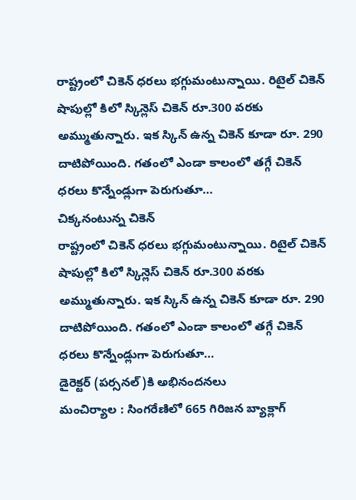రాష్ట్రంలో చికెన్ ధరలు భగ్గుమంటున్నాయి. రిటైల్ చికెన్ షాపుల్లో కిలో స్కిన్లెస్ చికెన్ రూ.300 వరకు అమ్ముతున్నారు. ఇక స్కిన్ ఉన్న చికెన్ కూడా రూ. 290 దాటిపోయింది. గతంలో ఎండా కాలంలో తగ్గే చికెన్ ధరలు కొన్నేండ్లుగా పెరుగుతూ…
చిక్కనంటున్న చికెన్
రాష్ట్రంలో చికెన్ ధరలు భగ్గుమంటున్నాయి. రిటైల్ చికెన్ షాపుల్లో కిలో స్కిన్లెస్ చికెన్ రూ.300 వరకు అమ్ముతున్నారు. ఇక స్కిన్ ఉన్న చికెన్ కూడా రూ. 290 దాటిపోయింది. గతంలో ఎండా కాలంలో తగ్గే చికెన్ ధరలు కొన్నేండ్లుగా పెరుగుతూ…
డైరెక్టర్ (పర్సనల్)కి అభినందనలు
మంచిర్యాల : సింగరేణిలో 665 గిరిజన బ్యాక్లాగ్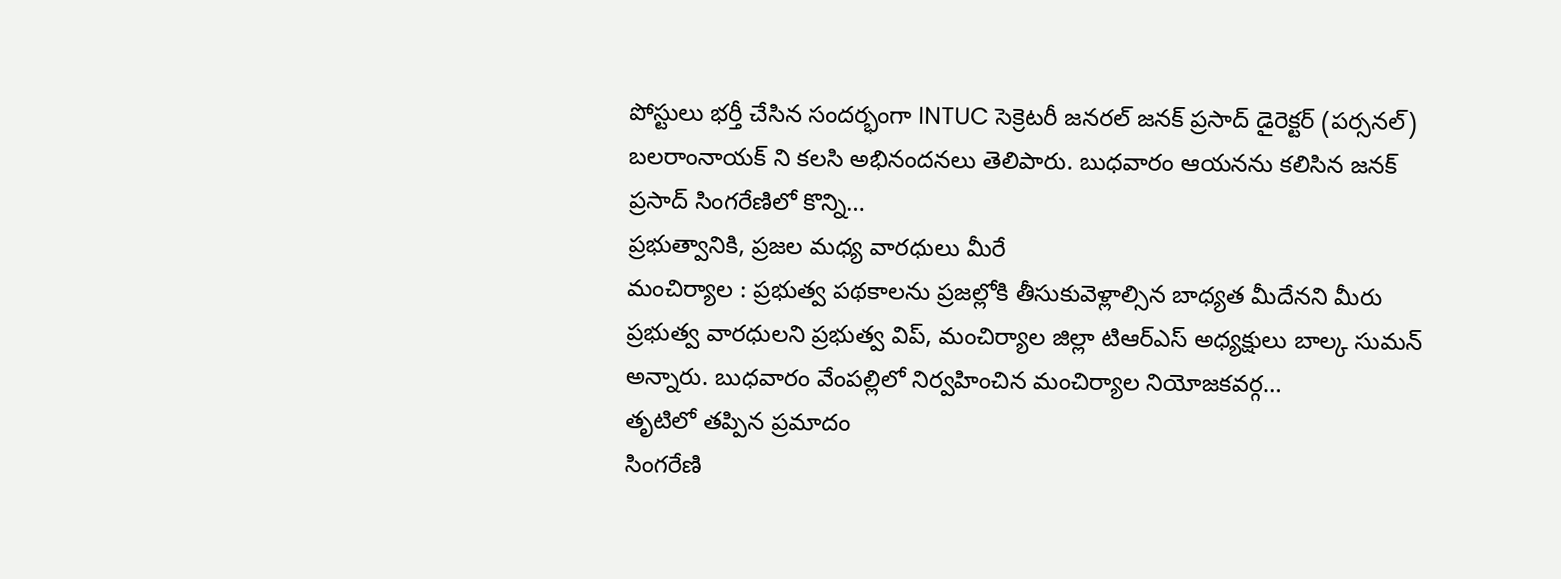పోస్టులు భర్తీ చేసిన సందర్భంగా INTUC సెక్రెటరీ జనరల్ జనక్ ప్రసాద్ డైరెక్టర్ (పర్సనల్) బలరాంనాయక్ ని కలసి అభినందనలు తెలిపారు. బుధవారం ఆయనను కలిసిన జనక్ ప్రసాద్ సింగరేణిలో కొన్ని…
ప్రభుత్వానికి, ప్రజల మధ్య వారధులు మీరే
మంచిర్యాల : ప్రభుత్వ పథకాలను ప్రజల్లోకి తీసుకువెళ్లాల్సిన బాధ్యత మీదేనని మీరు ప్రభుత్వ వారధులని ప్రభుత్వ విప్, మంచిర్యాల జిల్లా టిఆర్ఎస్ అధ్యక్షులు బాల్క సుమన్ అన్నారు. బుధవారం వేంపల్లిలో నిర్వహించిన మంచిర్యాల నియోజకవర్గ…
తృటిలో తప్పిన ప్రమాదం
సింగరేణి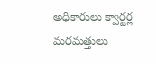అధికారులు క్వార్టర్ల మరమత్తులు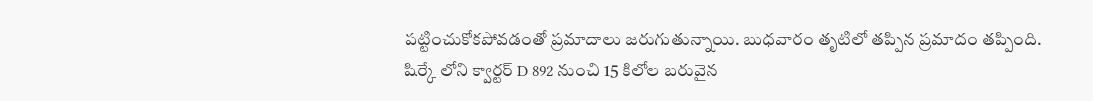పట్టించుకోకపోవడంతో ప్రమాదాలు జరుగుతున్నాయి. బుధవారం తృటిలో తప్పిన ప్రమాదం తప్పింది.
షిర్కే లోని క్వార్టర్ D 892 నుంచి 15 కిలోల బరువైన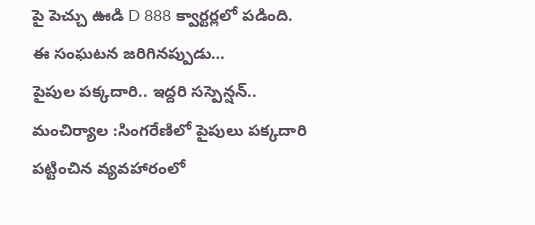పై పెచ్చు ఊడి D 888 క్వార్టర్లలో పడింది. ఈ సంఘటన జరిగినప్పుడు…
పైపుల పక్కదారి.. ఇద్దరి సస్పెన్షన్..
మంచిర్యాల :సింగరేణిలో పైపులు పక్కదారి పట్టించిన వ్యవహారంలో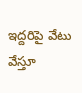ఇద్దరిపై వేటు వేస్తూ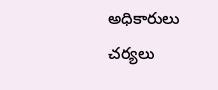అధికారులు చర్యలు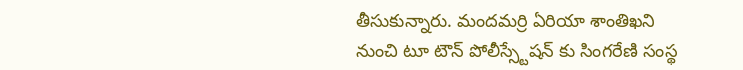తీసుకున్నారు. మందమర్రి ఏరియా శాంతిఖని నుంచి టూ టౌన్ పోలీస్స్టేషన్ కు సింగరేణి సంస్థ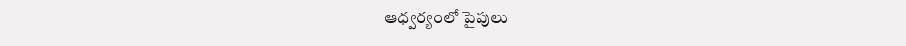ఆధ్వర్యంలో పైపులు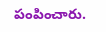పంపించారు.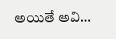అయితే అవి…